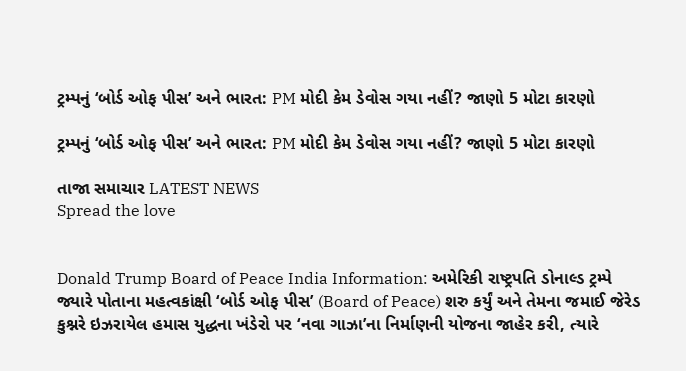ટ્રમ્પનું ‘બોર્ડ ઓફ પીસ’ અને ભારત: PM મોદી કેમ ડેવોસ ગયા નહીં? જાણો 5 મોટા કારણો

ટ્રમ્પનું ‘બોર્ડ ઓફ પીસ’ અને ભારત: PM મોદી કેમ ડેવોસ ગયા નહીં? જાણો 5 મોટા કારણો

તાજા સમાચાર LATEST NEWS
Spread the love


Donald Trump Board of Peace India Information: અમેરિકી રાષ્ટ્રપતિ ડોનાલ્ડ ટ્રમ્પે જ્યારે પોતાના મહત્વકાંક્ષી ‘બોર્ડ ઓફ પીસ’ (Board of Peace) શરુ કર્યું અને તેમના જમાઈ જેરેડ કુશ્નરે ઇઝરાયેલ હમાસ યુદ્ધના ખંડેરો પર ‘નવા ગાઝા’ના નિર્માણની યોજના જાહેર કરી, ત્યારે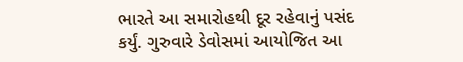ભારતે આ સમારોહથી દૂર રહેવાનું પસંદ કર્યું. ગુરુવારે ડેવોસમાં આયોજિત આ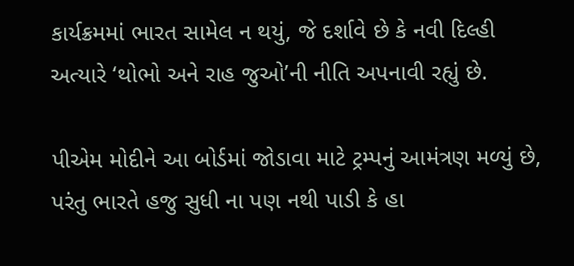કાર્યક્રમમાં ભારત સામેલ ન થયું, જે દર્શાવે છે કે નવી દિલ્હી અત્યારે ‘થોભો અને રાહ જુઓ’ની નીતિ અપનાવી રહ્યું છે.

પીએમ મોદીને આ બોર્ડમાં જોડાવા માટે ટ્રમ્પનું આમંત્રણ મળ્યું છે, પરંતુ ભારતે હજુ સુધી ના પણ નથી પાડી કે હા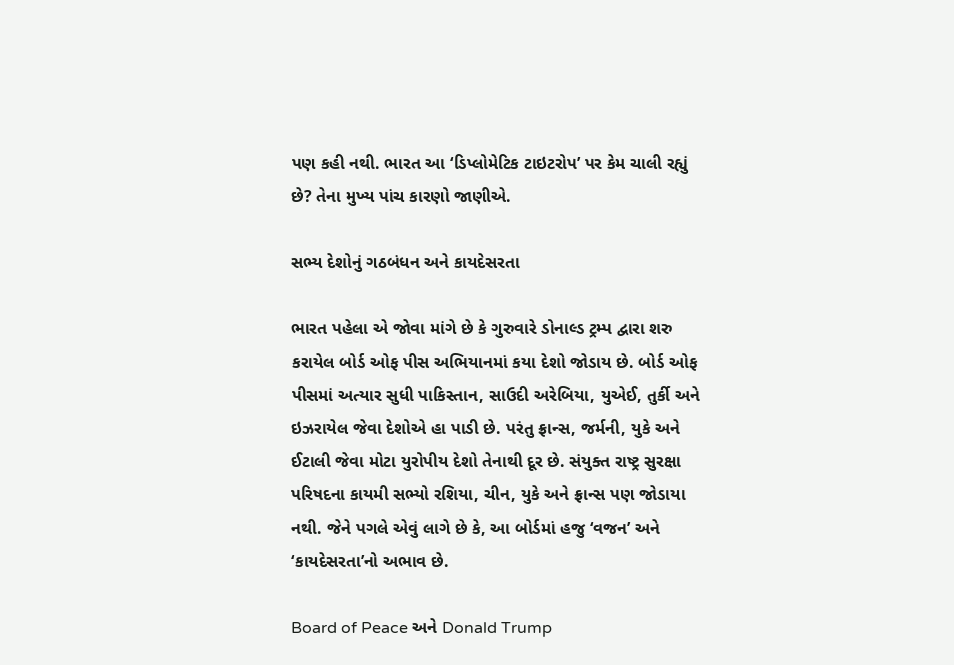પણ કહી નથી. ભારત આ ‘ડિપ્લોમેટિક ટાઇટરોપ’ પર કેમ ચાલી રહ્યું છે? તેના મુખ્ય પાંચ કારણો જાણીએ.

સભ્ય દેશોનું ગઠબંધન અને કાયદેસરતા

ભારત પહેલા એ જોવા માંગે છે કે ગુરુવારે ડોનાલ્ડ ટ્રમ્પ દ્વારા શરુ કરાયેલ બોર્ડ ઓફ પીસ અભિયાનમાં કયા દેશો જોડાય છે. બોર્ડ ઓફ પીસમાં અત્યાર સુધી પાકિસ્તાન, સાઉદી અરેબિયા, યુએઈ, તુર્કી અને ઇઝરાયેલ જેવા દેશોએ હા પાડી છે. પરંતુ ફ્રાન્સ, જર્મની, યુકે અને ઈટાલી જેવા મોટા યુરોપીય દેશો તેનાથી દૂર છે. સંયુક્ત રાષ્ટ્ર સુરક્ષા પરિષદના કાયમી સભ્યો રશિયા, ચીન, યુકે અને ફ્રાન્સ પણ જોડાયા નથી. જેને પગલે એવું લાગે છે કે, આ બોર્ડમાં હજુ ‘વજન’ અને ‘કાયદેસરતા’નો અભાવ છે.

Board of Peace અને Donald Trump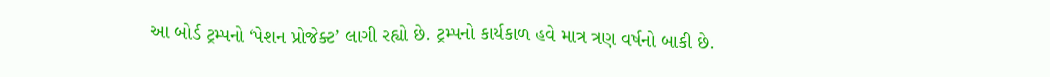આ બોર્ડ ટ્રમ્પનો ‘પેશન પ્રોજેક્ટ’ લાગી રહ્યો છે. ટ્રમ્પનો કાર્યકાળ હવે માત્ર ત્રણ વર્ષનો બાકી છે.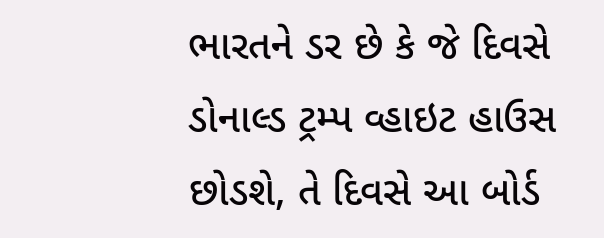ભારતને ડર છે કે જે દિવસે ડોનાલ્ડ ટ્રમ્પ વ્હાઇટ હાઉસ છોડશે, તે દિવસે આ બોર્ડ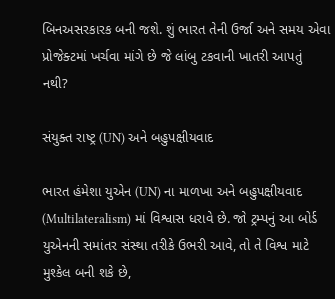બિનઅસરકારક બની જશે. શું ભારત તેની ઉર્જા અને સમય એવા પ્રોજેક્ટમાં ખર્ચવા માંગે છે જે લાંબુ ટકવાની ખાતરી આપતું નથી?

સંયુક્ત રાષ્ટ્ર (UN) અને બહુપક્ષીયવાદ

ભારત હંમેશા યુએન (UN) ના માળખા અને બહુપક્ષીયવાદ (Multilateralism) માં વિશ્વાસ ધરાવે છે. જો ટ્રમ્પનું આ બોર્ડ યુએનની સમાંતર સંસ્થા તરીકે ઉભરી આવે, તો તે વિશ્વ માટે મુશ્કેલ બની શકે છે,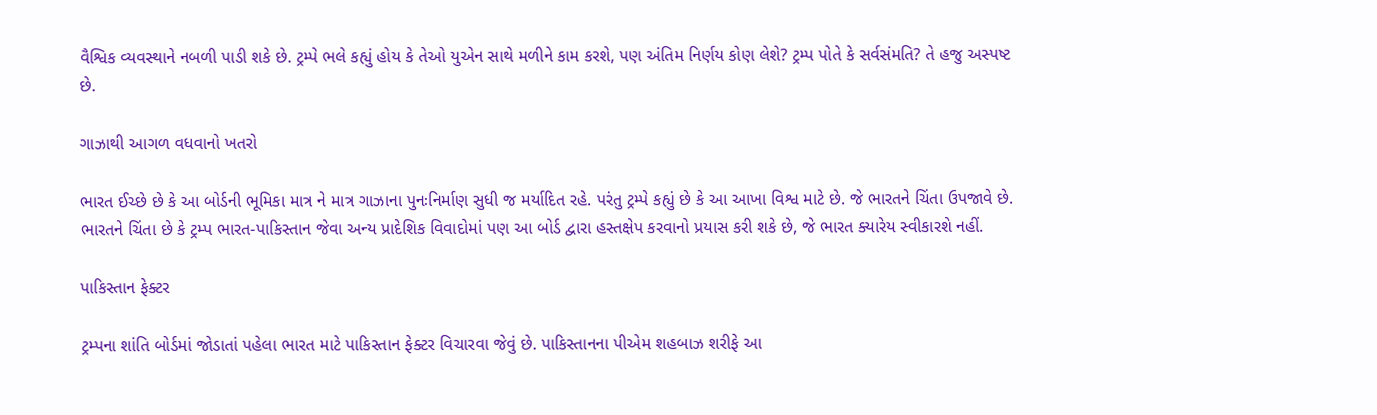વૈશ્વિક વ્યવસ્થાને નબળી પાડી શકે છે. ટ્રમ્પે ભલે કહ્યું હોય કે તેઓ યુએન સાથે મળીને કામ કરશે, પણ અંતિમ નિર્ણય કોણ લેશે? ટ્રમ્પ પોતે કે સર્વસંમતિ? તે હજુ અસ્પષ્ટ છે.

ગાઝાથી આગળ વધવાનો ખતરો

ભારત ઈચ્છે છે કે આ બોર્ડની ભૂમિકા માત્ર ને માત્ર ગાઝાના પુનઃનિર્માણ સુધી જ મર્યાદિત રહે. પરંતુ ટ્રમ્પે કહ્યું છે કે આ આખા વિશ્વ માટે છે. જે ભારતને ચિંતા ઉપજાવે છે. ભારતને ચિંતા છે કે ટ્રમ્પ ભારત-પાકિસ્તાન જેવા અન્ય પ્રાદેશિક વિવાદોમાં પણ આ બોર્ડ દ્વારા હસ્તક્ષેપ કરવાનો પ્રયાસ કરી શકે છે, જે ભારત ક્યારેય સ્વીકારશે નહીં.

પાકિસ્તાન ફેક્ટર

ટ્રમ્પના શાંતિ બોર્ડમાં જોડાતાં પહેલા ભારત માટે પાકિસ્તાન ફેક્ટર વિચારવા જેવું છે. પાકિસ્તાનના પીએમ શહબાઝ શરીફે આ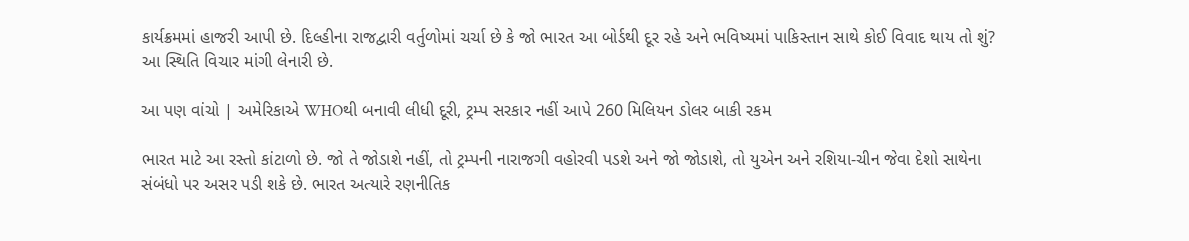કાર્યક્રમમાં હાજરી આપી છે. દિલ્હીના રાજદ્વારી વર્તુળોમાં ચર્ચા છે કે જો ભારત આ બોર્ડથી દૂર રહે અને ભવિષ્યમાં પાકિસ્તાન સાથે કોઈ વિવાદ થાય તો શું? આ સ્થિતિ વિચાર માંગી લેનારી છે.

આ પણ વાંચો | અમેરિકાએ WHOથી બનાવી લીધી દૂરી, ટ્રમ્પ સરકાર નહીં આપે 260 મિલિયન ડોલર બાકી રકમ

ભારત માટે આ રસ્તો કાંટાળો છે. જો તે જોડાશે નહીં, તો ટ્રમ્પની નારાજગી વહોરવી પડશે અને જો જોડાશે, તો યુએન અને રશિયા-ચીન જેવા દેશો સાથેના સંબંધો પર અસર પડી શકે છે. ભારત અત્યારે રણનીતિક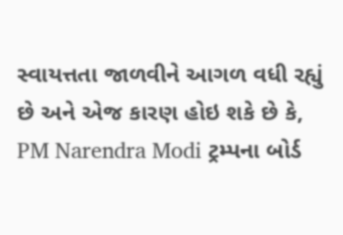સ્વાયત્તતા જાળવીને આગળ વધી રહ્યું છે અને એજ કારણ હોઇ શકે છે કે, PM Narendra Modi ટ્રમ્પના બોર્ડ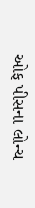ઓફ પીસના લોન્ચ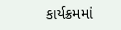કાર્યક્રમમાં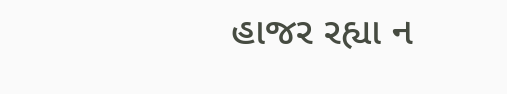હાજર રહ્યા ન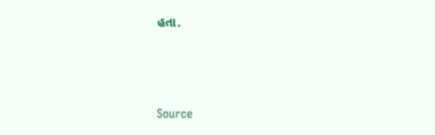હતા.



Source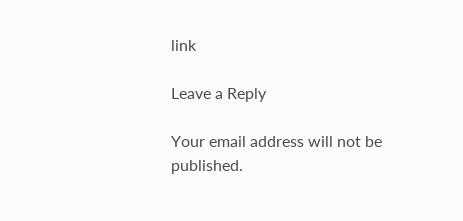link

Leave a Reply

Your email address will not be published.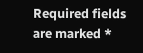Required fields are marked *